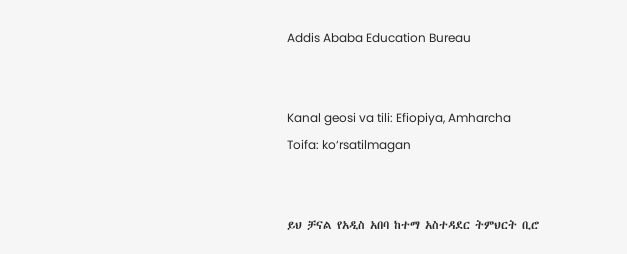Addis Ababa Education Bureau


Kanal geosi va tili: Efiopiya, Amharcha
Toifa: ko‘rsatilmagan


ይህ ቻናል የአዲስ አበባ ከተማ አስተዳደር ትምህርት ቢሮ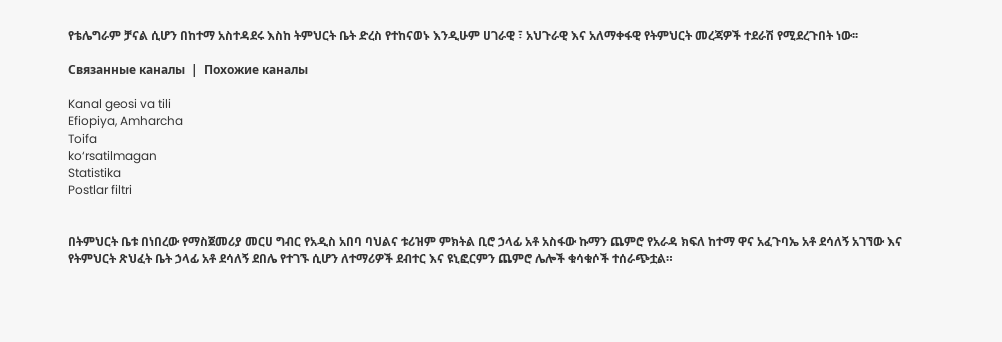የቴሌግራም ቻናል ሲሆን በከተማ አስተዳደሩ እስከ ትምህርት ቤት ድረስ የተከናወኑ እንዲሁም ሀገራዊ ፣ አህጉራዊ እና አለማቀፋዊ የትምህርት መረጃዎች ተደራሽ የሚደረጉበት ነው፡፡

Связанные каналы  |  Похожие каналы

Kanal geosi va tili
Efiopiya, Amharcha
Toifa
ko‘rsatilmagan
Statistika
Postlar filtri


በትምህርት ቤቱ በነበረው የማስጀመሪያ መርሀ ግብር የአዲስ አበባ ባህልና ቱሪዝም ምክትል ቢሮ ኃላፊ አቶ አስፋው ኩማን ጨምሮ የአራዳ ክፍለ ከተማ ዋና አፈጉባኤ አቶ ደሳለኝ አገኘው እና የትምህርት ጽህፈት ቤት ኃላፊ አቶ ደሳለኝ ደበሌ የተገኙ ሲሆን ለተማሪዎች ደብተር እና ዩኒፎርምን ጨምሮ ሌሎች ቁሳቁሶች ተሰራጭቷል።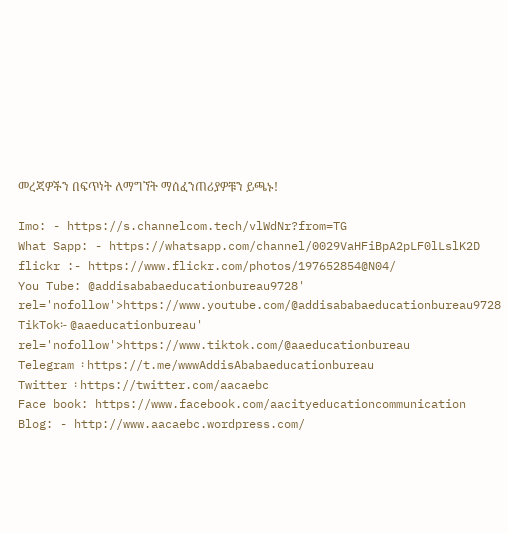መረጃዎችን በፍጥነት ለማግኘት ማሰፈንጠሪያዎቹን ይጫኑ!

Imo: - https://s.channelcom.tech/vlWdNr?from=TG
What Sapp: - https://whatsapp.com/channel/0029VaHFiBpA2pLF0lLslK2D
flickr :- https://www.flickr.com/photos/197652854@N04/
You Tube: @addisababaeducationbureau9728' rel='nofollow'>https://www.youtube.com/@addisababaeducationbureau9728
TikTok፡- @aaeducationbureau' rel='nofollow'>https://www.tiktok.com/@aaeducationbureau
Telegram ፡ https://t.me/wwwAddisAbabaeducationbureau
Twitter ፡ https://twitter.com/aacaebc
Face book: https://www.facebook.com/aacityeducationcommunication
Blog: - http://www.aacaebc.wordpress.com/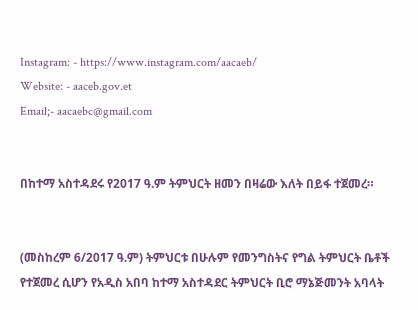Instagram: - https://www.instagram.com/aacaeb/
Website: - aaceb.gov.et
Email;- aacaebc@gmail.com


በከተማ አስተዳደሩ የ2017 ዓ.ም ትምህርት ዘመን በዛሬው እለት በይፋ ተጀመረ።


(መስከረም 6/2017 ዓ.ም) ትምህርቱ በሁሉም የመንግስትና የግል ትምህርት ቤቶች የተጀመረ ሲሆን የአዲስ አበባ ከተማ አስተዳደር ትምህርት ቢሮ ማኔጅመንት አባላት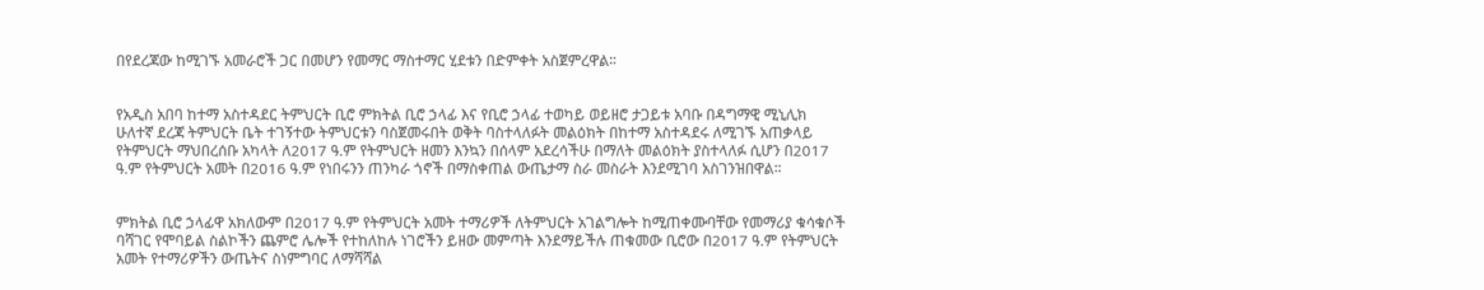በየደረጃው ከሚገኙ አመራሮች ጋር በመሆን የመማር ማስተማር ሂደቱን በድምቀት አስጀምረዋል።


የአዲስ አበባ ከተማ አስተዳደር ትምህርት ቢሮ ምክትል ቢሮ ኃላፊ እና የቢሮ ኃላፊ ተወካይ ወይዘሮ ታጋይቱ አባቡ በዳግማዊ ሚኒሊክ ሁለተኛ ደረጃ ትምህርት ቤት ተገኝተው ትምህርቱን ባስጀመሩበት ወቅት ባስተላለፉት መልዕክት በከተማ አስተዳደሩ ለሚገኙ አጠቃላይ የትምህርት ማህበረሰቡ አካላት ለ2017 ዓ.ም የትምህርት ዘመን እንኳን በሰላም አደረሳችሁ በማለት መልዕክት ያስተላለፉ ሲሆን በ2017 ዓ.ም የትምህርት አመት በ2016 ዓ.ም የነበሩንን ጠንካራ ጎኖች በማስቀጠል ውጤታማ ስራ መስራት እንደሚገባ አስገንዝበዋል።


ምክትል ቢሮ ኃላፊዋ አክለውም በ2017 ዓ.ም የትምህርት አመት ተማሪዎች ለትምህርት አገልግሎት ከሚጠቀሙባቸው የመማሪያ ቁሳቁሶች ባሻገር የሞባይል ስልኮችን ጨምሮ ሌሎች የተከለከሉ ነገሮችን ይዘው መምጣት እንደማይችሉ ጠቁመው ቢሮው በ2017 ዓ.ም የትምህርት አመት የተማሪዎችን ውጤትና ስነምግባር ለማሻሻል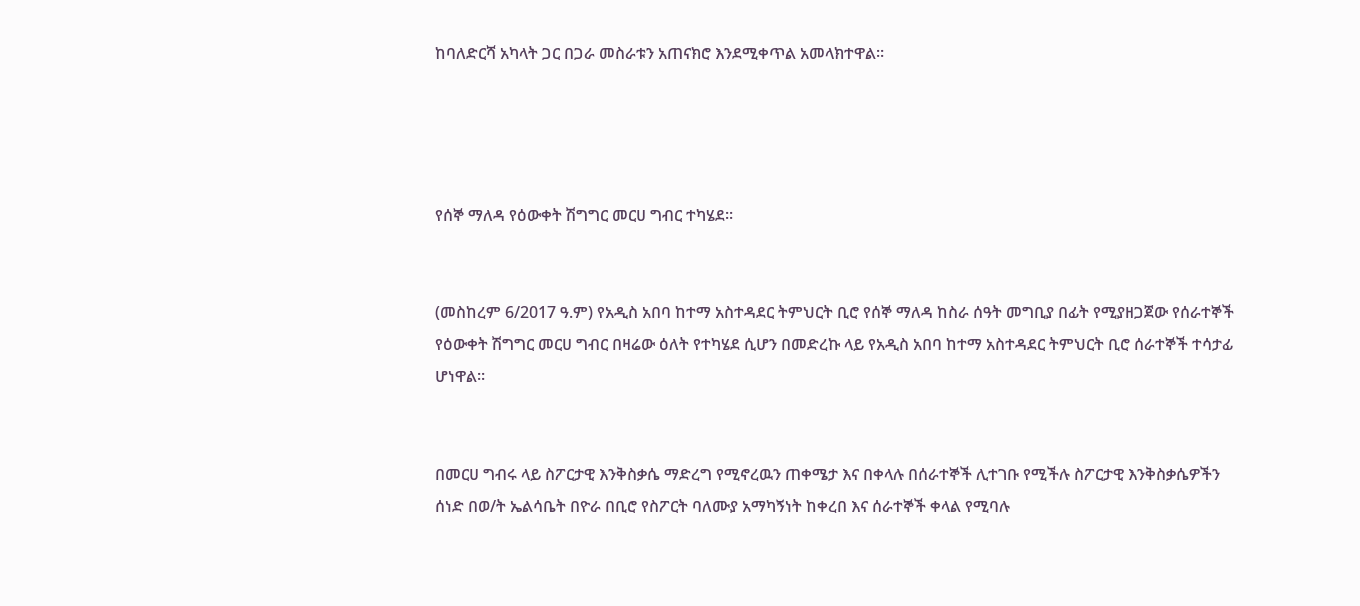ከባለድርሻ አካላት ጋር በጋራ መስራቱን አጠናክሮ እንደሚቀጥል አመላክተዋል።




የሰኞ ማለዳ የዕውቀት ሽግግር መርሀ ግብር ተካሄደ፡፡


(መስከረም 6/2017 ዓ.ም) የአዲስ አበባ ከተማ አስተዳደር ትምህርት ቢሮ የሰኞ ማለዳ ከስራ ሰዓት መግቢያ በፊት የሚያዘጋጀው የሰራተኞች የዕውቀት ሽግግር መርሀ ግብር በዛሬው ዕለት የተካሄደ ሲሆን በመድረኩ ላይ የአዲስ አበባ ከተማ አስተዳደር ትምህርት ቢሮ ሰራተኞች ተሳታፊ ሆነዋል።


በመርሀ ግብሩ ላይ ስፖርታዊ እንቅስቃሴ ማድረግ የሚኖረዉን ጠቀሜታ እና በቀላሉ በሰራተኞች ሊተገቡ የሚችሉ ስፖርታዊ እንቅስቃሴዎችን ሰነድ በወ/ት ኤልሳቤት በዮራ በቢሮ የስፖርት ባለሙያ አማካኝነት ከቀረበ እና ሰራተኞች ቀላል የሚባሉ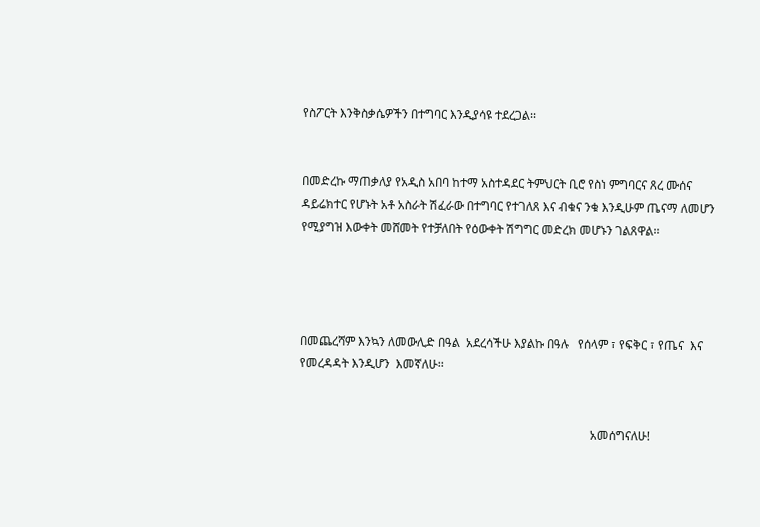የስፖርት እንቅስቃሴዎችን በተግባር እንዲያሳዩ ተደረጋል፡፡


በመድረኩ ማጠቃለያ የአዲስ አበባ ከተማ አስተዳደር ትምህርት ቢሮ የስነ ምግባርና ጸረ ሙሰና ዳይሬክተር የሆኑት አቶ አስራት ሽፈራው በተግባር የተገለጸ እና ብቁና ንቁ እንዲሁም ጤናማ ለመሆን የሚያግዝ እውቀት መሸመት የተቻለበት የዕውቀት ሽግግር መድረክ መሆኑን ገልጸዋል፡፡




በመጨረሻም እንኳን ለመውሊድ በዓል  አደረሳችሁ እያልኩ በዓሉ   የሰላም ፣ የፍቅር ፣ የጤና  እና የመረዳዳት እንዲሆን  እመኛለሁ፡፡


                                                                                                 አመሰግናለሁ!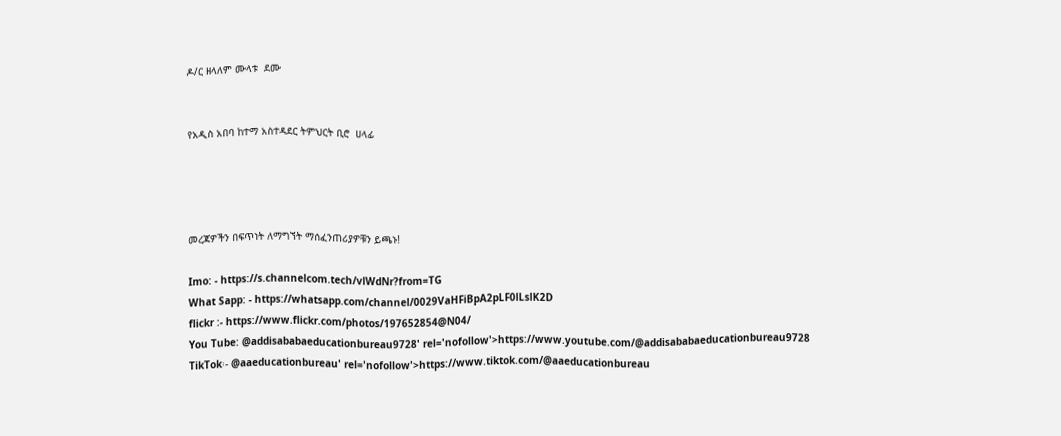ዶ/ር ዘላለም ሙላቱ  ደሙ


የአዲስ አበባ ከተማ አስተዳደር ትምህርት ቢሮ  ሀላፊ




መረጃዎችን በፍጥነት ለማግኘት ማሰፈንጠሪያዎቹን ይጫኑ!

Imo: - https://s.channelcom.tech/vlWdNr?from=TG
What Sapp: - https://whatsapp.com/channel/0029VaHFiBpA2pLF0lLslK2D
flickr :- https://www.flickr.com/photos/197652854@N04/
You Tube: @addisababaeducationbureau9728' rel='nofollow'>https://www.youtube.com/@addisababaeducationbureau9728
TikTok፡- @aaeducationbureau' rel='nofollow'>https://www.tiktok.com/@aaeducationbureau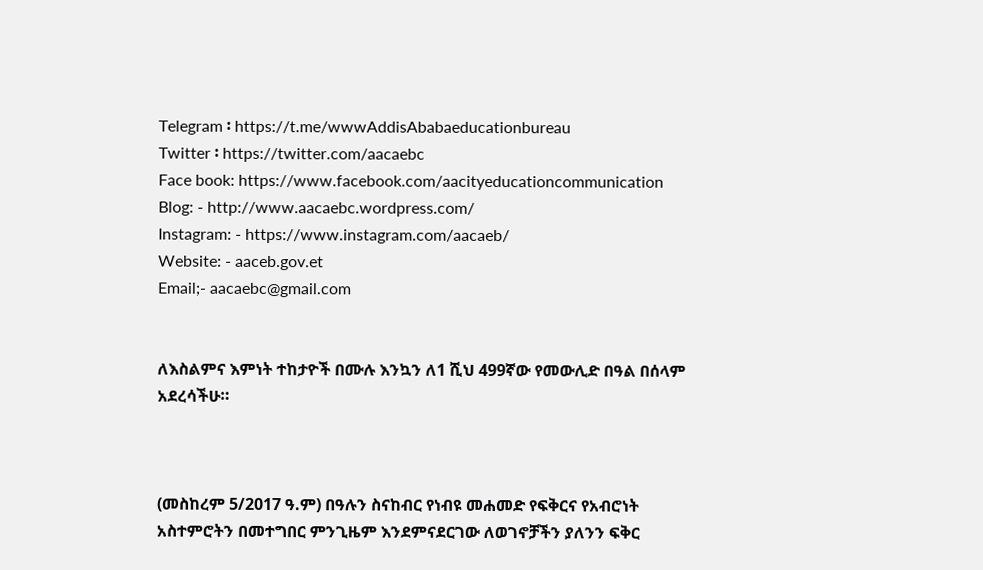Telegram ፡ https://t.me/wwwAddisAbabaeducationbureau
Twitter ፡ https://twitter.com/aacaebc
Face book: https://www.facebook.com/aacityeducationcommunication
Blog: - http://www.aacaebc.wordpress.com/
Instagram: - https://www.instagram.com/aacaeb/
Website: - aaceb.gov.et
Email;- aacaebc@gmail.com


ለእስልምና እምነት ተከታዮች በሙሉ እንኳን ለ1 ሺህ 499ኛው የመውሊድ በዓል በሰላም አደረሳችሁ።



(መስከረም 5/2017 ዓ.ም) በዓሉን ስናከብር የነብዩ መሐመድ የፍቅርና የአብሮነት አስተምሮትን በመተግበር ምንጊዜም እንደምናደርገው ለወገኖቻችን ያለንን ፍቅር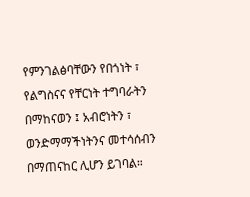የምንገልፅባቸውን የበጎነት ፣ የልግስናና የቸርነት ተግባራትን በማከናወን ፤ አብሮነትን ፣ ወንድማማችነትንና መተሳሰብን በማጠናከር ሊሆን ይገባል።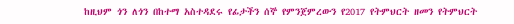ከዚህም ጎን ለጎን በከተማ አስተዳደሩ የፊታችን ሰኞ የምንጀምረውን የ2017 የትምህርት ዘመን የትምህርት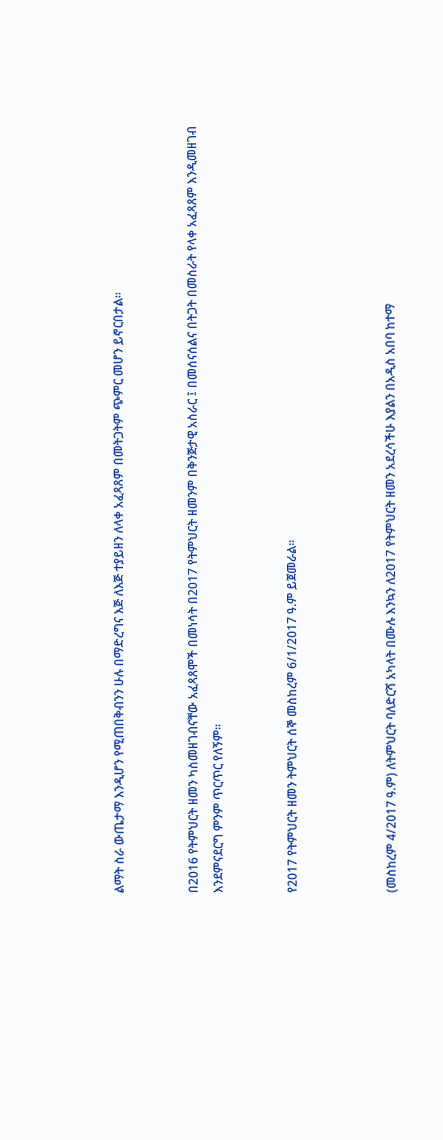ልማት ስራ ውጤታማ እንዲሆን የሚጠበቅብንን ሁሉ በማድረግና እጅ ለእጅ ተያይዘን ለላቀ አፈጻጸም በመትጋትም ጭምር መሆን ይኖርበታል፡፡


በ2016 የትምህርት ዘመን ካስመዘገብናቸው አፈጻጸሞች በመነሳት በ2017 የትምህርት ዘመንም በቅንጅታዊ አስራር ፤ በመሰናሰልና በትጋት በመስራት የላቀ አፈጻጸም እንዲመዘገብ እንደምናደርግ ምንም ጥርጥር የለኝም፡፡


የ2017 የትምህርት ዘመን ትምህርት ሰኞ መስከረም 6/1/2017 ዓ.ም ይጀመራል፡፡



(መስከረም 4/2017 ዓ.ም) ለትምህርት ባለድርሻ አካላት በሙሉ እንኳን ለ2017 የትምህርት ዘመን አደረሳችሁ እያልን በአዲስ አበባ ከተማ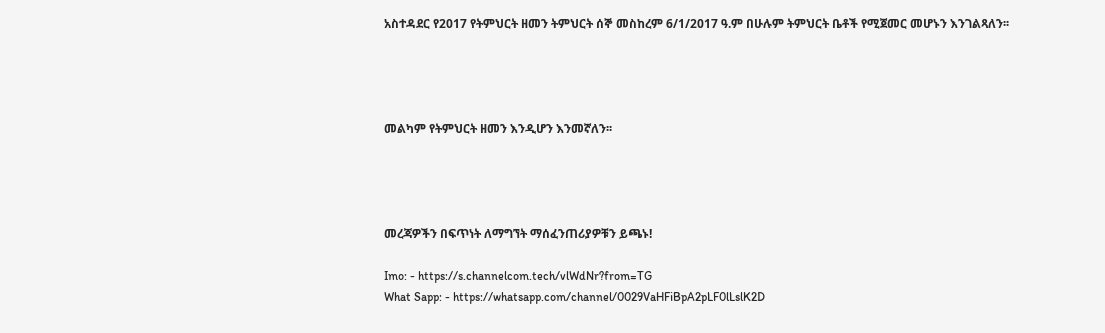አስተዳደር የ2017 የትምህርት ዘመን ትምህርት ሰኞ መስከረም 6/1/2017 ዓ.ም በሁሉም ትምህርት ቤቶች የሚጀመር መሆኑን እንገልጻለን፡፡




መልካም የትምህርት ዘመን እንዲሆን እንመኛለን፡፡




መረጃዎችን በፍጥነት ለማግኘት ማሰፈንጠሪያዎቹን ይጫኑ!

Imo: - https://s.channelcom.tech/vlWdNr?from=TG
What Sapp: - https://whatsapp.com/channel/0029VaHFiBpA2pLF0lLslK2D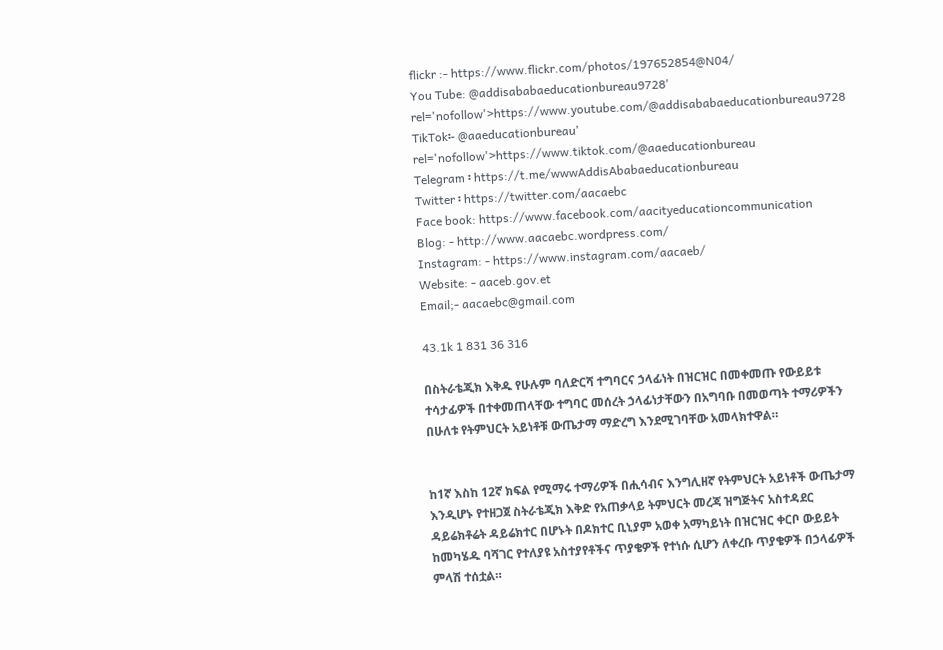flickr :- https://www.flickr.com/photos/197652854@N04/
You Tube: @addisababaeducationbureau9728' rel='nofollow'>https://www.youtube.com/@addisababaeducationbureau9728
TikTok፡- @aaeducationbureau' rel='nofollow'>https://www.tiktok.com/@aaeducationbureau
Telegram ፡ https://t.me/wwwAddisAbabaeducationbureau
Twitter ፡ https://twitter.com/aacaebc
Face book: https://www.facebook.com/aacityeducationcommunication
Blog: - http://www.aacaebc.wordpress.com/
Instagram: - https://www.instagram.com/aacaeb/
Website: - aaceb.gov.et
Email;- aacaebc@gmail.com

43.1k 1 831 36 316

በስትራቴጂክ እቅዱ የሁሉም ባለድርሻ ተግባርና ኃላፊነት በዝርዝር በመቀመጡ የውይይቱ ተሳታፊዎች በተቀመጠላቸው ተግባር መሰረት ኃላፊነታቸውን በአግባቡ በመወጣት ተማሪዎችን በሁለቱ የትምህርት አይነቶቹ ውጤታማ ማድረግ እንደሚገባቸው አመላክተዋል።


ከ1ኛ እስከ 12ኛ ክፍል የሚማሩ ተማሪዎች በሒሳብና እንግሊዘኛ የትምህርት አይነቶች ውጤታማ እንዲሆኑ የተዘጋጀ ስትራቴጂክ እቅድ የአጠቃላይ ትምህርት መረጃ ዝግጅትና አስተዳደር ዳይሬክቶሬት ዳይሬክተር በሆኑት በዶክተር ቢኒያም አወቀ አማካይነት በዝርዝር ቀርቦ ውይይት ከመካሄዱ ባሻገር የተለያዩ አስተያየቶችና ጥያቄዎች የተነሱ ሲሆን ለቀረቡ ጥያቄዎች በኃላፊዎች ምላሽ ተሰቷል።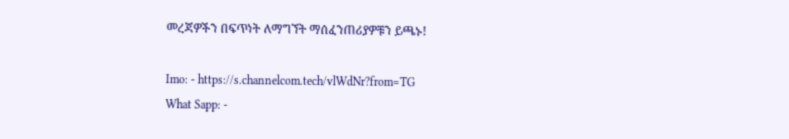መረጃዎችን በፍጥነት ለማግኘት ማሰፈንጠሪያዎቹን ይጫኑ!

Imo: - https://s.channelcom.tech/vlWdNr?from=TG
What Sapp: -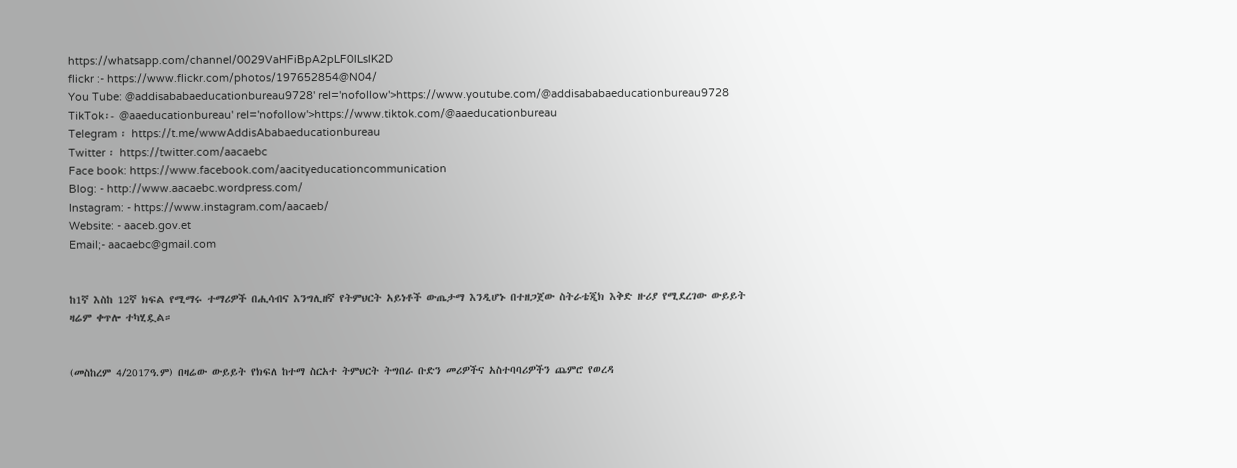https://whatsapp.com/channel/0029VaHFiBpA2pLF0lLslK2D
flickr :- https://www.flickr.com/photos/197652854@N04/
You Tube: @addisababaeducationbureau9728' rel='nofollow'>https://www.youtube.com/@addisababaeducationbureau9728
TikTok፡- @aaeducationbureau' rel='nofollow'>https://www.tiktok.com/@aaeducationbureau
Telegram ፡ https://t.me/wwwAddisAbabaeducationbureau
Twitter ፡ https://twitter.com/aacaebc
Face book: https://www.facebook.com/aacityeducationcommunication
Blog: - http://www.aacaebc.wordpress.com/
Instagram: - https://www.instagram.com/aacaeb/
Website: - aaceb.gov.et
Email;- aacaebc@gmail.com


ከ1ኛ እስከ 12ኛ ክፍል የሚማሩ ተማሪዎች በሒሳብና እንግሊዘኛ የትምህርት አይነቶች ውጤታማ እንዲሆኑ በተዘጋጀው ስትራቴጂክ እቅድ ዙሪያ የሚደረገው ውይይት ዛሬም ቀጥሎ ተካሂዷል።


(መስከረም 4/2017ዓ.ም) በዛሬው ውይይት የክፍለ ከተማ ስርአተ ትምህርት ትግበራ ቡድን መሪዎችና አስተባባሪዎችን ጨምሮ የወረዳ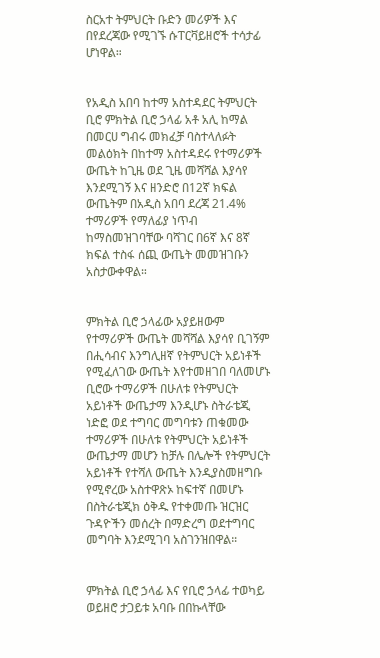ስርአተ ትምህርት ቡድን መሪዎች እና በየደረጃው የሚገኙ ሱፐርቫይዘሮች ተሳታፊ ሆነዋል።


የአዲስ አበባ ከተማ አስተዳደር ትምህርት ቢሮ ምክትል ቢሮ ኃላፊ አቶ አሊ ከማል በመርሀ ግብሩ መክፈቻ ባስተላለፉት መልዕክት በከተማ አስተዳደሩ የተማሪዎች ውጤት ከጊዜ ወደ ጊዜ መሻሻል እያሳየ እንደሚገኝ እና ዘንድሮ በ12ኛ ክፍል ውጤትም በአዲስ አበባ ደረጃ 21.4% ተማሪዎች የማለፊያ ነጥብ ከማስመዝገባቸው ባሻገር በ6ኛ እና 8ኛ ክፍል ተስፋ ሰጪ ውጤት መመዝገቡን አስታውቀዋል።


ምክትል ቢሮ ኃላፊው አያይዘውም የተማሪዎች ውጤት መሻሻል እያሳየ ቢገኝም በሒሳብና እንግሊዘኛ የትምህርት አይነቶች የሚፈለገው ውጤት እየተመዘገበ ባለመሆኑ ቢሮው ተማሪዎች በሁለቱ የትምህርት አይነቶች ውጤታማ እንዲሆኑ ስትራቴጂ ነድፎ ወደ ተግባር መግባቱን ጠቁመው ተማሪዎች በሁለቱ የትምህርት አይነቶች ውጤታማ መሆን ከቻሉ በሌሎች የትምህርት አይነቶች የተሻለ ውጤት እንዲያስመዘግቡ የሚኖረው አስተዋጽኦ ከፍተኛ በመሆኑ በስትራቴጂክ ዕቅዱ የተቀመጡ ዝርዝር ጉዳዮችን መሰረት በማድረግ ወደተግባር መግባት እንደሚገባ አስገንዝበዋል።


ምክትል ቢሮ ኃላፊ እና የቢሮ ኃላፊ ተወካይ ወይዘሮ ታጋይቱ አባቡ በበኩላቸው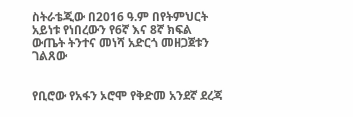ስትራቴጂው በ2016 ዓ.ም በየትምህርት አይነቱ የነበረውን የ6ኛ እና 8ኛ ክፍል ውጤት ትንተና መነሻ አድርጎ መዘጋጀቱን ገልጸው


የቢሮው የአፋን ኦሮሞ የቅድመ አንደኛ ደረጃ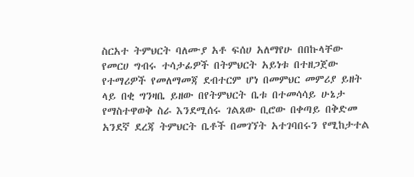ስርአተ ትምህርት ባለሙያ አቶ ፍሰሀ አለማየሁ በበኩላቸው የመርሀ ግብሩ ተሳታፊዎች በትምህርት አይነቱ በተዘጋጀው የተማሪዎች የመለማመጃ ደብተርም ሆነ በመምህር መምሪያ ይዘት ላይ በቂ ግንዛቤ ይዘው በየትምህርት ቤቱ በተመሳሳይ ሁኔታ የማስተዋወቅ ስራ እንደሚሰሩ ገልጸው ቢሮው በቀጣይ በቅድመ አንደኛ ደረጃ ትምህርት ቤቶች በመገኘት አተገባበሩን የሚከታተል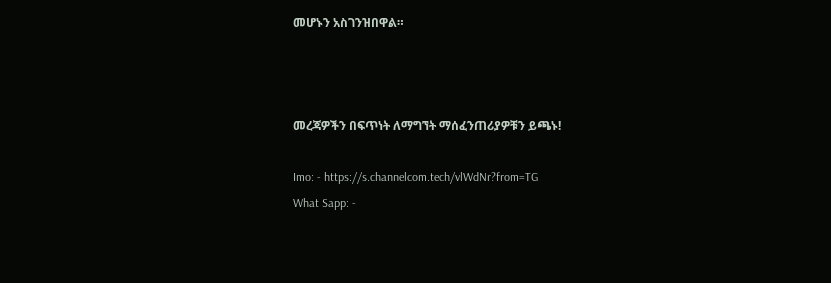መሆኑን አስገንዝበዋል።



መረጃዎችን በፍጥነት ለማግኘት ማሰፈንጠሪያዎቹን ይጫኑ!

Imo: - https://s.channelcom.tech/vlWdNr?from=TG
What Sapp: -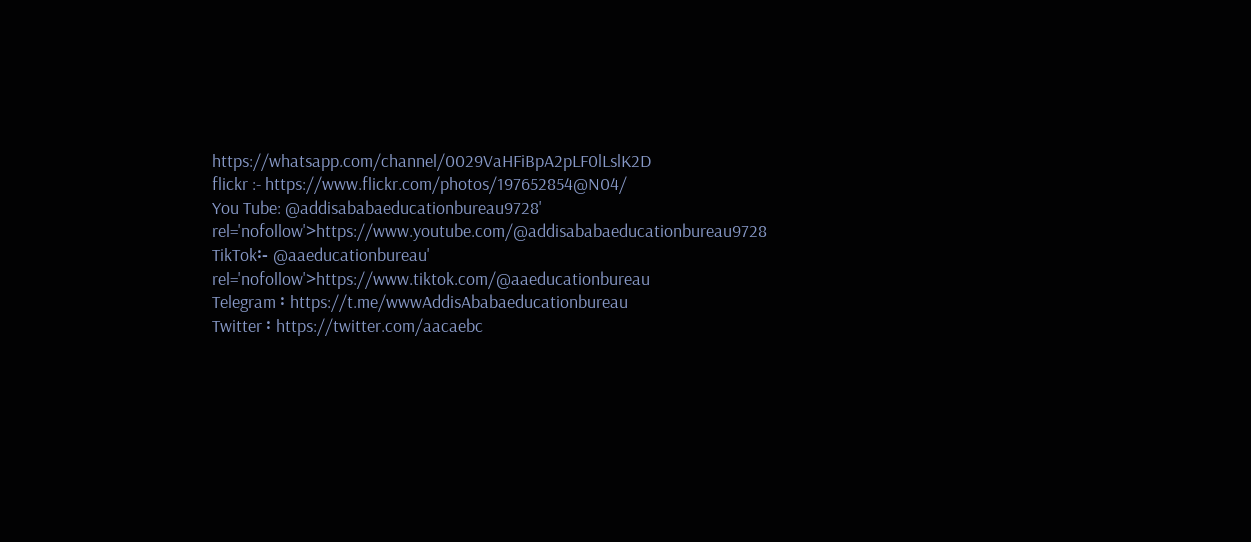https://whatsapp.com/channel/0029VaHFiBpA2pLF0lLslK2D
flickr :- https://www.flickr.com/photos/197652854@N04/
You Tube: @addisababaeducationbureau9728' rel='nofollow'>https://www.youtube.com/@addisababaeducationbureau9728
TikTok፡- @aaeducationbureau' rel='nofollow'>https://www.tiktok.com/@aaeducationbureau
Telegram ፡ https://t.me/wwwAddisAbabaeducationbureau
Twitter ፡ https://twitter.com/aacaebc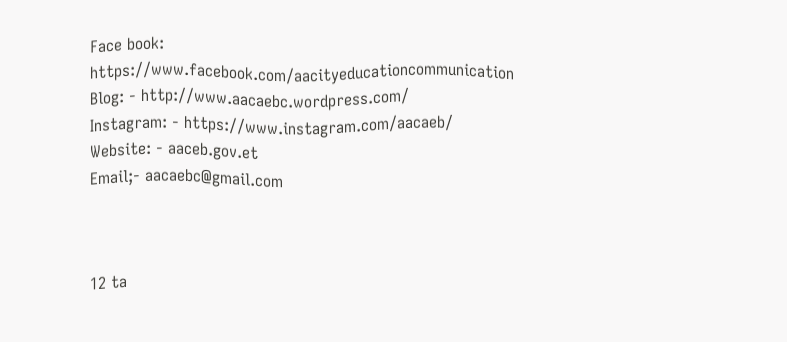Face book: https://www.facebook.com/aacityeducationcommunication
Blog: - http://www.aacaebc.wordpress.com/
Instagram: - https://www.instagram.com/aacaeb/
Website: - aaceb.gov.et
Email;- aacaebc@gmail.com



12 ta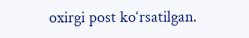oxirgi post ko‘rsatilgan.